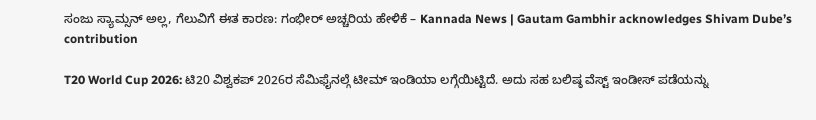ಸಂಜು ಸ್ಯಾಮ್ಸನ್ ಅಲ್ಲ, ಗೆಲುವಿಗೆ ಈತ ಕಾರಣ: ಗಂಭೀರ್ ಅಚ್ಚರಿಯ ಹೇಳಿಕೆ – Kannada News | Gautam Gambhir acknowledges Shivam Dube’s contribution

T20 World Cup 2026: ಟಿ20 ವಿಶ್ವಕಪ್ 2026ರ ಸೆಮಿಫೈನಲ್ಗೆ ಟೀಮ್ ಇಂಡಿಯಾ ಲಗ್ಗೆಯಿಟ್ಟಿದೆ. ಅದು ಸಹ ಬಲಿಷ್ಠ ವೆಸ್ಟ್ ಇಂಡೀಸ್ ಪಡೆಯನ್ನು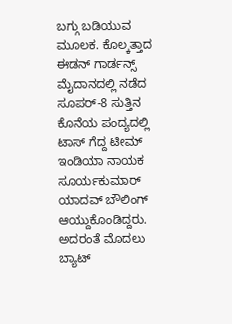ಬಗ್ಗು ಬಡಿಯುವ ಮೂಲಕ. ಕೊಲ್ಕತ್ತಾದ ಈಡನ್ ಗಾರ್ಡನ್ಸ್ ಮೈದಾನದಲ್ಲಿ ನಡೆದ ಸೂಪರ್-8 ಸುತ್ತಿನ ಕೊನೆಯ ಪಂದ್ಯದಲ್ಲಿ ಟಾಸ್ ಗೆದ್ದ ಟೀಮ್ ಇಂಡಿಯಾ ನಾಯಕ ಸೂರ್ಯಕುಮಾರ್ ಯಾದವ್ ಬೌಲಿಂಗ್ ಆಯ್ದುಕೊಂಡಿದ್ದರು. ಅದರಂತೆ ಮೊದಲು ಬ್ಯಾಟ್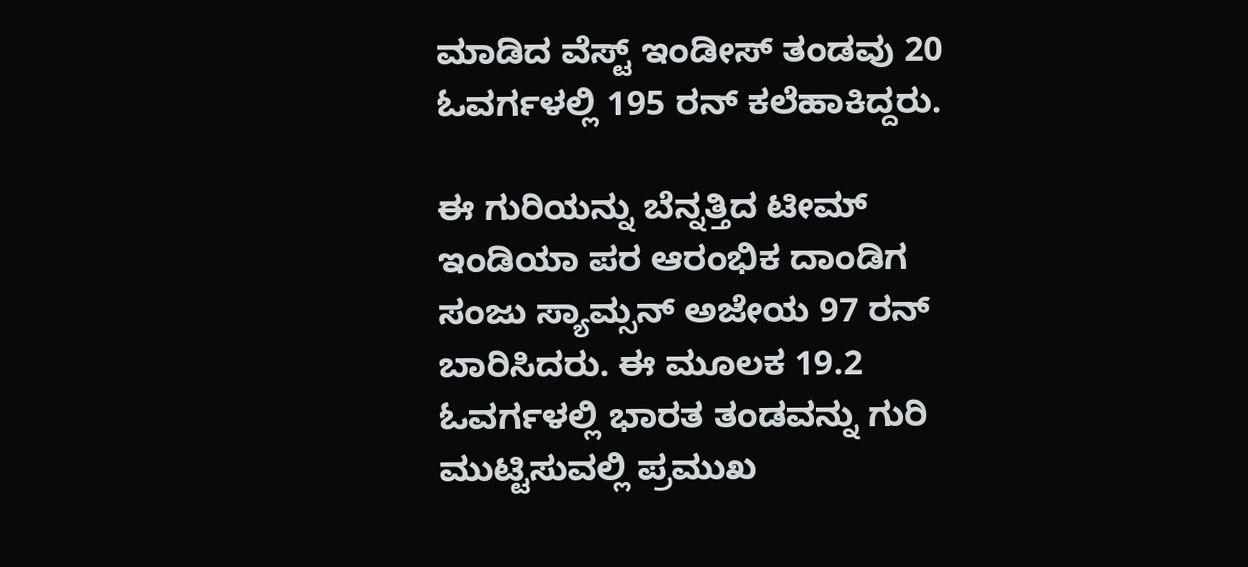ಮಾಡಿದ ವೆಸ್ಟ್ ಇಂಡೀಸ್ ತಂಡವು 20 ಓವರ್ಗಳಲ್ಲಿ 195 ರನ್ ಕಲೆಹಾಕಿದ್ದರು.

ಈ ಗುರಿಯನ್ನು ಬೆನ್ನತ್ತಿದ ಟೀಮ್ ಇಂಡಿಯಾ ಪರ ಆರಂಭಿಕ ದಾಂಡಿಗ ಸಂಜು ಸ್ಯಾಮ್ಸನ್ ಅಜೇಯ 97 ರನ್ ಬಾರಿಸಿದರು. ಈ ಮೂಲಕ 19.2 ಓವರ್ಗಳಲ್ಲಿ ಭಾರತ ತಂಡವನ್ನು ಗುರಿ ಮುಟ್ಟಿಸುವಲ್ಲಿ ಪ್ರಮುಖ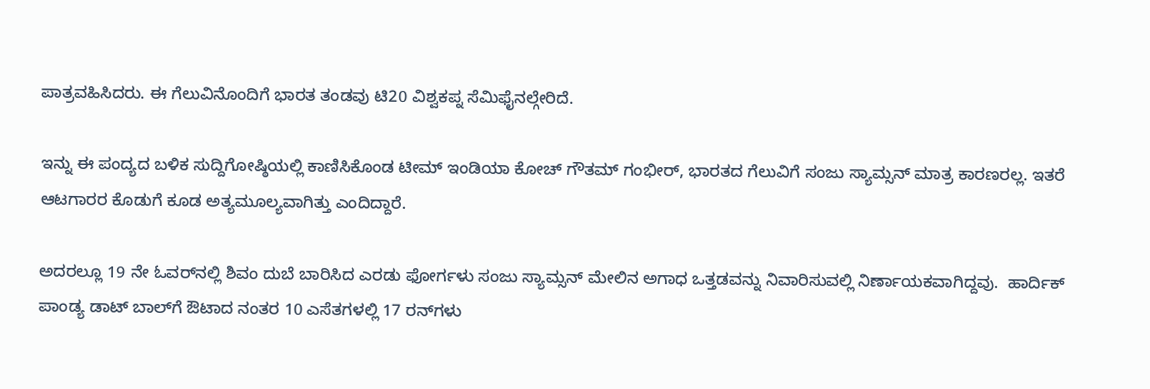ಪಾತ್ರವಹಿಸಿದರು. ಈ ಗೆಲುವಿನೊಂದಿಗೆ ಭಾರತ ತಂಡವು ಟಿ20 ವಿಶ್ವಕಪ್ನ ಸೆಮಿಫೈನಲ್ಗೇರಿದೆ.

ಇನ್ನು ಈ ಪಂದ್ಯದ ಬಳಿಕ ಸುದ್ದಿಗೋಷ್ಠಿಯಲ್ಲಿ ಕಾಣಿಸಿಕೊಂಡ ಟೀಮ್ ಇಂಡಿಯಾ ಕೋಚ್ ಗೌತಮ್ ಗಂಭೀರ್, ಭಾರತದ ಗೆಲುವಿಗೆ ಸಂಜು ಸ್ಯಾಮ್ಸನ್ ಮಾತ್ರ ಕಾರಣರಲ್ಲ. ಇತರೆ ಆಟಗಾರರ ಕೊಡುಗೆ ಕೂಡ ಅತ್ಯಮೂಲ್ಯವಾಗಿತ್ತು ಎಂದಿದ್ದಾರೆ.

ಅದರಲ್ಲೂ 19 ನೇ ಓವರ್‌ನಲ್ಲಿ ಶಿವಂ ದುಬೆ ಬಾರಿಸಿದ ಎರಡು ಫೋರ್ಗಳು ಸಂಜು ಸ್ಯಾಮ್ಸನ್ ಮೇಲಿನ ಅಗಾಧ ಒತ್ತಡವನ್ನು ನಿವಾರಿಸುವಲ್ಲಿ ನಿರ್ಣಾಯಕವಾಗಿದ್ದವು.  ಹಾರ್ದಿಕ್ ಪಾಂಡ್ಯ ಡಾಟ್ ಬಾಲ್‌ಗೆ ಔಟಾದ ನಂತರ 10 ಎಸೆತಗಳಲ್ಲಿ 17 ರನ್‌ಗಳು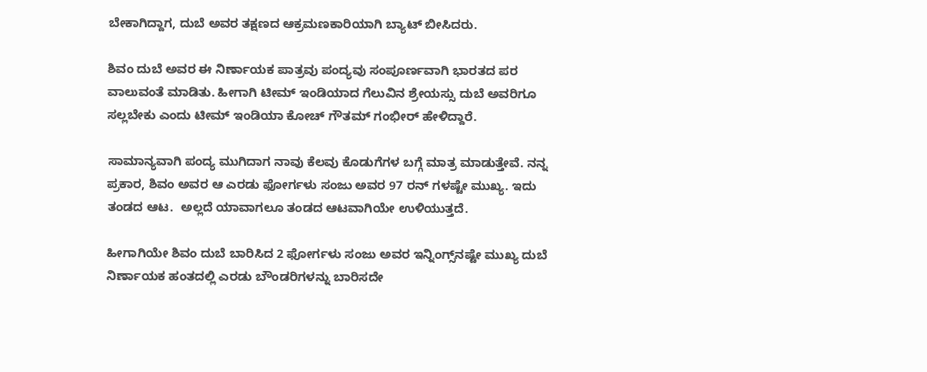ಬೇಕಾಗಿದ್ದಾಗ, ದುಬೆ ಅವರ ತಕ್ಷಣದ ಆಕ್ರಮಣಕಾರಿಯಾಗಿ ಬ್ಯಾಟ್ ಬೀಸಿದರು.

ಶಿವಂ ದುಬೆ ಅವರ ಈ ನಿರ್ಣಾಯಕ ಪಾತ್ರವು ಪಂದ್ಯವು ಸಂಪೂರ್ಣವಾಗಿ ಭಾರತದ ಪರ ವಾಲುವಂತೆ ಮಾಡಿತು. ಹೀಗಾಗಿ ಟೀಮ್ ಇಂಡಿಯಾದ ಗೆಲುವಿನ ಶ್ರೇಯಸ್ಸು ದುಬೆ ಅವರಿಗೂ ಸಲ್ಲಬೇಕು ಎಂದು ಟೀಮ್ ಇಂಡಿಯಾ ಕೋಚ್ ಗೌತಮ್ ಗಂಭೀರ್ ಹೇಳಿದ್ದಾರೆ.

ಸಾಮಾನ್ಯವಾಗಿ ಪಂದ್ಯ ಮುಗಿದಾಗ ನಾವು ಕೆಲವು ಕೊಡುಗೆಗಳ ಬಗ್ಗೆ ಮಾತ್ರ ಮಾಡುತ್ತೇವೆ. ನನ್ನ ಪ್ರಕಾರ, ಶಿವಂ ಅವರ ಆ ಎರಡು ಫೋರ್ಗಳು ಸಂಜು ಅವರ 97 ರನ್ ಗಳಷ್ಟೇ ಮುಖ್ಯ. ಇದು ತಂಡದ ಆಟ.  ಅಲ್ಲದೆ ಯಾವಾಗಲೂ ತಂಡದ ಆಟವಾಗಿಯೇ ಉಳಿಯುತ್ತದೆ.

ಹೀಗಾಗಿಯೇ ಶಿವಂ ದುಬೆ ಬಾರಿಸಿದ 2 ಫೋರ್ಗಳು ಸಂಜು ಅವರ ಇನ್ನಿಂಗ್ಸ್‌ನಷ್ಟೇ ಮುಖ್ಯ ದುಬೆ ನಿರ್ಣಾಯಕ ಹಂತದಲ್ಲಿ ಎರಡು ಬೌಂಡರಿಗಳನ್ನು ಬಾರಿಸದೇ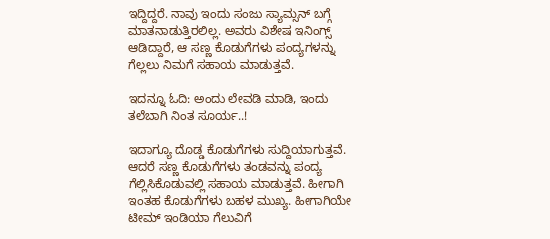ಇದ್ದಿದ್ದರೆ. ನಾವು ಇಂದು ಸಂಜು ಸ್ಯಾಮ್ಸನ್ ಬಗ್ಗೆ ಮಾತನಾಡುತ್ತಿರಲಿಲ್ಲ. ಅವರು ವಿಶೇಷ ಇನಿಂಗ್ಸ್ ಆಡಿದ್ದಾರೆ, ಆ ಸಣ್ಣ ಕೊಡುಗೆಗಳು ಪಂದ್ಯಗಳನ್ನು ಗೆಲ್ಲಲು ನಿಮಗೆ ಸಹಾಯ ಮಾಡುತ್ತವೆ.

ಇದನ್ನೂ ಓದಿ: ಅಂದು ಲೇವಡಿ ಮಾಡಿ, ಇಂದು ತಲೆಬಾಗಿ ನಿಂತ ಸೂರ್ಯ..!

ಇದಾಗ್ಯೂ ದೊಡ್ಡ ಕೊಡುಗೆಗಳು ಸುದ್ದಿಯಾಗುತ್ತವೆ. ಆದರೆ ಸಣ್ಣ ಕೊಡುಗೆಗಳು ತಂಡವನ್ನು ಪಂದ್ಯ ಗೆಲ್ಲಿಸಿಕೊಡುವಲ್ಲಿ ಸಹಾಯ ಮಾಡುತ್ತವೆ. ಹೀಗಾಗಿ ಇಂತಹ ಕೊಡುಗೆಗಳು ಬಹಳ ಮುಖ್ಯ. ಹೀಗಾಗಿಯೇ ಟೀಮ್ ಇಂಡಿಯಾ ಗೆಲುವಿಗೆ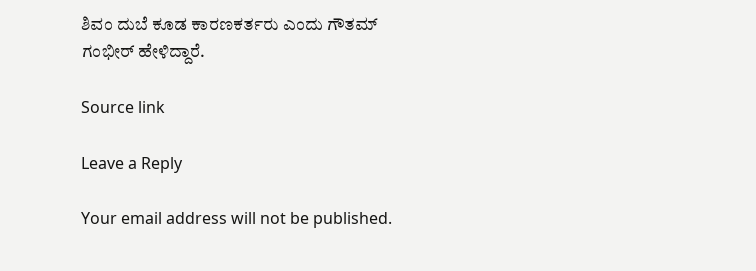ಶಿವಂ ದುಬೆ ಕೂಡ ಕಾರಣಕರ್ತರು ಎಂದು ಗೌತಮ್ ಗಂಭೀರ್ ಹೇಳಿದ್ದಾರೆ.

Source link

Leave a Reply

Your email address will not be published.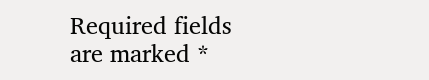Required fields are marked *